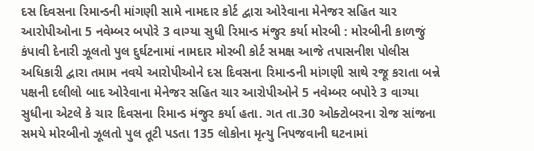દસ દિવસના રિમાન્ડની માંગણી સામે નામદાર કોર્ટ દ્વારા ઓરેવાના મેનેજર સહિત ચાર આરોપીઓના 5 નવેમ્બર બપોરે 3 વાગ્યા સુધી રિમાન્ડ મંજુર કર્યા મોરબી : મોરબીની કાળજું કંપાવી દેનારી ઝૂલતો પુલ દુર્ઘટનામાં નામદાર મોરબી કોર્ટ સમક્ષ આજે તપાસનીશ પોલીસ અધિકારી દ્વારા તમામ નવયે આરોપીઓને દસ દિવસના રિમાન્ડની માંગણી સાથે રજૂ કરાતા બન્ને પક્ષની દલીલો બાદ ઓરેવાના મેનેજર સહિત ચાર આરોપીઓને 5 નવેમ્બર બપોરે 3 વાગ્યા સુધીના એટલે કે ચાર દિવસના રિમાન્ડ મંજુર કર્યા હતા. ગત તા.30 ઓક્ટોબરના રોજ સાંજના સમયે મોરબીનો ઝૂલતો પુલ તૂટી પડતા 135 લોકોના મૃત્યુ નિપજવાની ઘટનામાં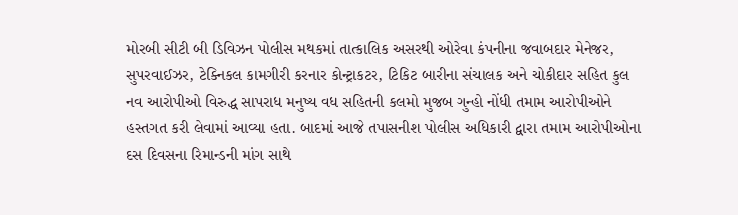મોરબી સીટી બી ડિવિઝન પોલીસ મથકમાં તાત્કાલિક અસરથી ઓરેવા કંપનીના જવાબદાર મેનેજર, સુપરવાઈઝર, ટેક્નિકલ કામગીરી કરનાર કોન્ટ્રાકટર, ટિકિટ બારીના સંચાલક અને ચોકીદાર સહિત કુલ નવ આરોપીઓ વિરુદ્ધ સાપરાધ મનુષ્ય વધ સહિતની કલમો મુજબ ગુન્હો નોંધી તમામ આરોપીઓને હસ્તગત કરી લેવામાં આવ્યા હતા. બાદમાં આજે તપાસનીશ પોલીસ અધિકારી દ્વારા તમામ આરોપીઓના દસ દિવસના રિમાન્ડની માંગ સાથે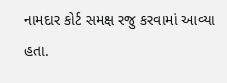નામદાર કોર્ટ સમક્ષ રજુ કરવામાં આવ્યા હતા.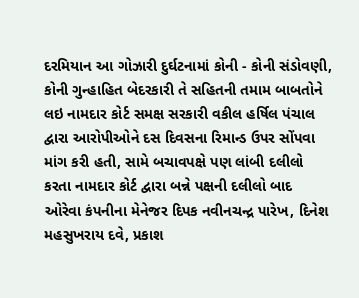દરમિયાન આ ગોઝારી દુર્ઘટનામાં કોની - કોની સંડોવણી, કોની ગુન્હાહિત બેદરકારી તે સહિતની તમામ બાબતોને લઇ નામદાર કોર્ટ સમક્ષ સરકારી વકીલ હર્ષિલ પંચાલ દ્વારા આરોપીઓને દસ દિવસના રિમાન્ડ ઉપર સોંપવા માંગ કરી હતી, સામે બચાવપક્ષે પણ લાંબી દલીલો કરતા નામદાર કોર્ટ દ્વારા બન્ને પક્ષની દલીલો બાદ ઓરેવા કંપનીના મેનેજર દિપક નવીનચન્દ્ર પારેખ, દિનેશ મહસુખરાય દવે, પ્રકાશ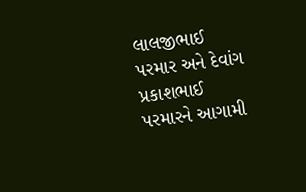લાલજીભાઈ પરમાર અને દેવાંગ પ્રકાશભાઈ પરમારને આગામી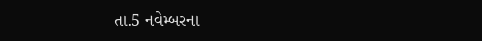તા.5 નવેમ્બરના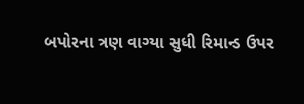બપોરના ત્રણ વાગ્યા સુધી રિમાન્ડ ઉપર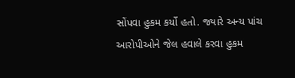સોંપવા હુકમ કર્યો હતો. જ્યારે અન્ય પાંચ આરોપીઓને જેલ હવાલે કરવા હુકમ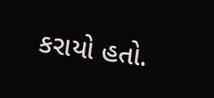કરાયો હતો.